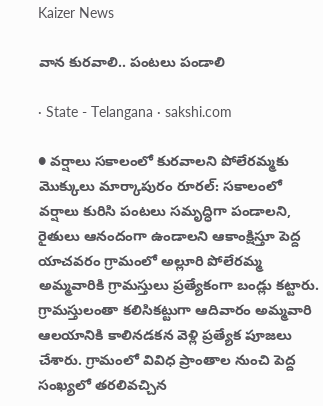Kaizer News

వాన కురవాలి.. పంటలు పండాలి

· State - Telangana · sakshi.com

● వర్షాలు సకాలంలో కురవాలని పోలేరమ్మకు మొక్కులు మార్కాపురం రూరల్‌: సకాలంలో వర్షాలు కురిసి పంటలు సమృద్ధిగా పండాలని, రైతులు ఆనందంగా ఉండాలని ఆకాంక్షిస్తూ పెద్ద యాచవరం గ్రామంలో అల్లూరి పోలేరమ్మ అమ్మవారికి గ్రామస్తులు ప్రత్యేకంగా బండ్లు కట్టారు. గ్రామస్తులంతా కలిసికట్టుగా ఆదివారం అమ్మవారి ఆలయానికి కాలినడకన వెళ్లి ప్రత్యేక పూజలు చేశారు. గ్రామంలో వివిధ ప్రాంతాల నుంచి పెద్ద సంఖ్యలో తరలివచ్చిన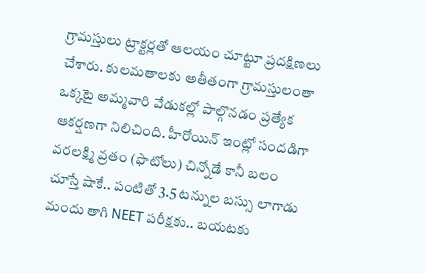గ్రామస్తులు ట్రాక్టర్లతో ఆలయం చూట్టూ ప్రదక్షిణలు చేశారు. కులమతాలకు అతీతంగా గ్రామస్తులంతా ఒక్కటై అమ్మవారి వేడుకల్లో పాల్గొనడం ప్రత్యేక ఆకర్షణగా నిలిచింది. హీరోయిన్ ఇంట్లో సందడిగా వరలక్ష‍్మి వ్రతం (ఫొటోలు) చిన్నోడే కానీ బలం చూస్తే షాకే.. పంటితో 3.5 టన్నుల బస్సు లాగాడు మందు తాగి NEET పరీక్షకు.. బయటకు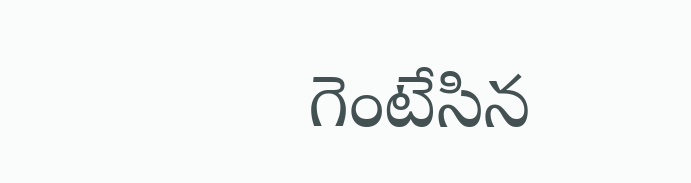గెంటేసిన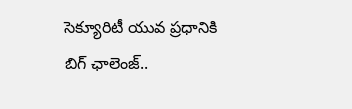సెక్యూరిటీ యువ ప్రధానికి బిగ్ ఛాలెంజ్..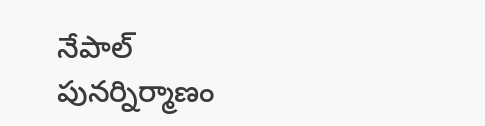నేపాల్ పునర్నిర్మాణం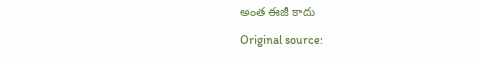అంత ఈజీ కాదు

Original source: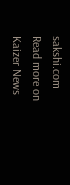sakshi.com
Read more on Kaizer News